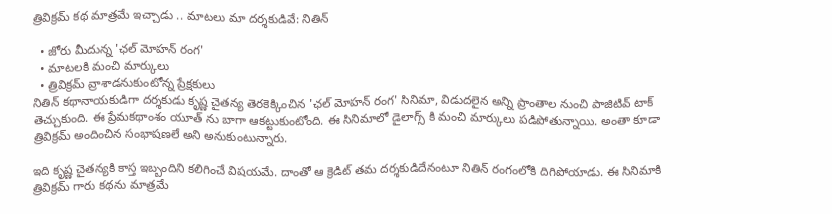త్రివిక్రమ్ కథ మాత్రమే ఇచ్చాడు .. మాటలు మా దర్శకుడివే: నితిన్

  • జోరు మీదున్న 'ఛల్ మోహన్ రంగ'
  • మాటలకి మంచి మార్కులు
  • త్రివిక్రమ్ వ్రాశాడనుకుంటోన్న ప్రేక్షకులు
నితిన్ కథానాయకుడిగా దర్శకుడు కృష్ణ చైతన్య తెరకెక్కించిన 'ఛల్ మోహన్ రంగ' సినిమా, విడుదలైన అన్ని ప్రాంతాల నుంచి పాజిటివ్ టాక్ తెచ్చుకుంది. ఈ ప్రేమకథాంశం యూత్ ను బాగా ఆకట్టుకుంటోంది. ఈ సినిమాలో డైలాగ్స్ కి మంచి మార్కులు పడిపోతున్నాయి. అంతా కూడా త్రివిక్రమ్ అందించిన సంభాషణలే అని అనుకుంటున్నారు.

ఇది కృష్ణ చైతన్యకి కాస్త ఇబ్బందిని కలిగించే విషయమే. దాంతో ఆ క్రెడిట్ తమ దర్శకుడిదేనంటూ నితిన్ రంగంలోకి దిగిపోయాడు. ఈ సినిమాకి త్రివిక్రమ్ గారు కథను మాత్రమే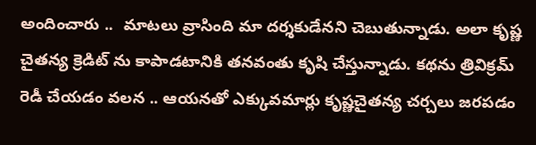అందించారు ..  మాటలు వ్రాసింది మా దర్శకుడేనని చెబుతున్నాడు. అలా కృష్ణ చైతన్య క్రెడిట్ ను కాపాడటానికి తనవంతు కృషి చేస్తున్నాడు. కథను త్రివిక్రమ్ రెడీ చేయడం వలన .. ఆయనతో ఎక్కువమార్లు కృష్ణచైతన్య చర్చలు జరపడం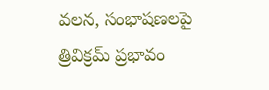వలన, సంభాషణలపై త్రివిక్రమ్ ప్రభావం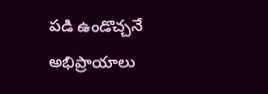పడి ఉండొచ్చనే అభిప్రాయాలు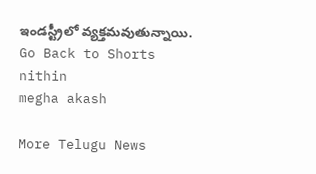ఇండస్ట్రీలో వ్యక్తమవుతున్నాయి.
Go Back to Shorts
nithin
megha akash

More Telugu News